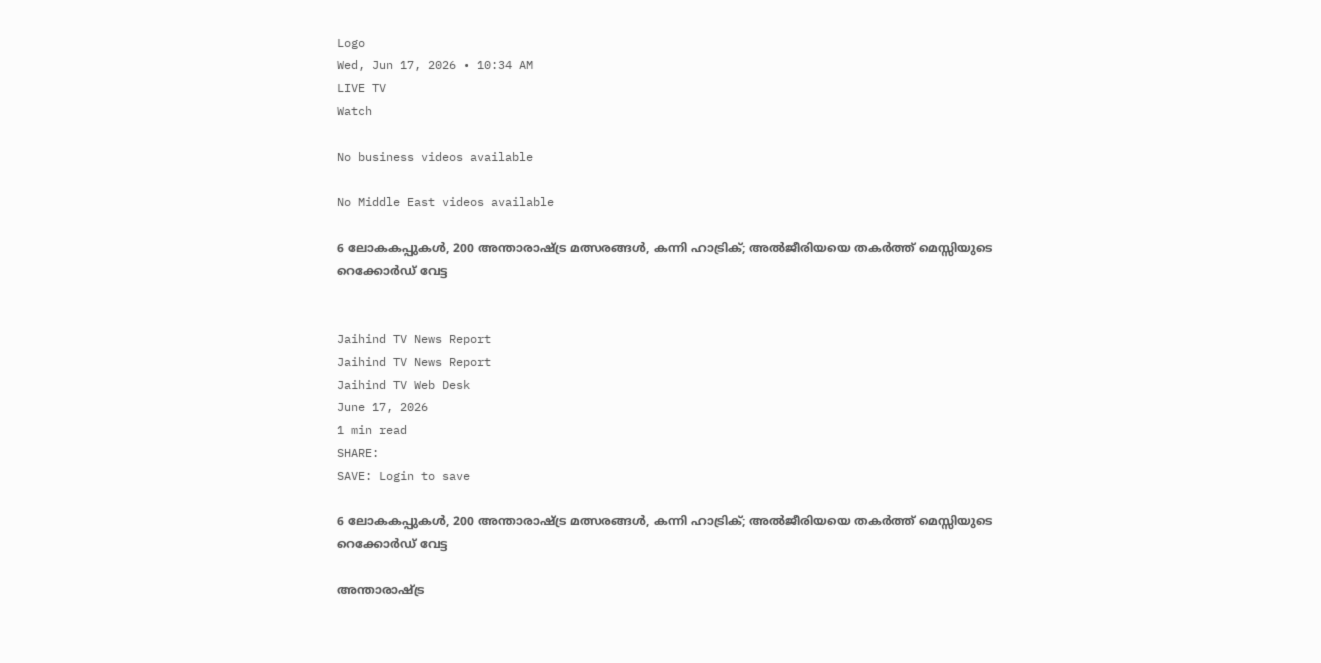Logo
Wed, Jun 17, 2026 • 10:34 AM
LIVE TV
Watch

No business videos available

No Middle East videos available

6 ലോകകപ്പുകൾ, 200 അന്താരാഷ്ട്ര മത്സരങ്ങൾ, കന്നി ഹാട്രിക്; അൽജീരിയയെ തകർത്ത് മെസ്സിയുടെ റെക്കോർഡ് വേട്ട


Jaihind TV News Report
Jaihind TV News Report
Jaihind TV Web Desk
June 17, 2026
1 min read
SHARE:
SAVE: Login to save

6 ലോകകപ്പുകൾ, 200 അന്താരാഷ്ട്ര മത്സരങ്ങൾ, കന്നി ഹാട്രിക്; അൽജീരിയയെ തകർത്ത് മെസ്സിയുടെ റെക്കോർഡ് വേട്ട

അന്താരാഷ്ട്ര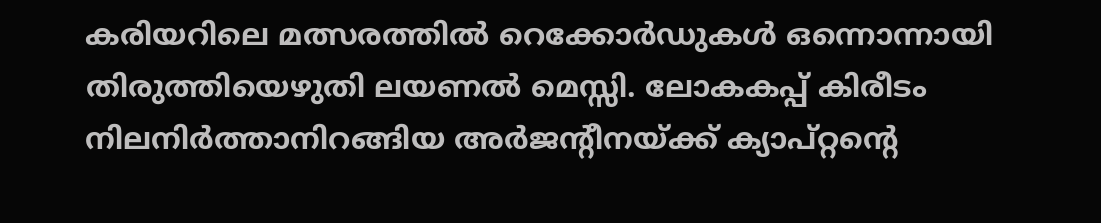കരിയറിലെ മത്സരത്തില്‍ റെക്കോര്‍ഡുകള്‍ ഒന്നൊന്നായി തിരുത്തിയെഴുതി ലയണല്‍ മെസ്സി. ലോകകപ്പ് കിരീടം നിലനിര്‍ത്താനിറങ്ങിയ അര്‍ജന്റീനയ്ക്ക് ക്യാപ്റ്റന്റെ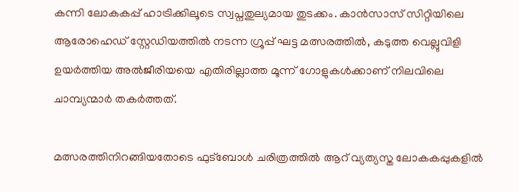കന്നി ലോകകപ്പ് ഹാട്രിക്കിലൂടെ സ്വപ്നതുല്യമായ തുടക്കം. കാന്‍സാസ് സിറ്റിയിലെ ആരോഹെഡ് സ്റ്റേഡിയത്തില്‍ നടന്ന ഗ്രൂപ്പ് ഘട്ട മത്സരത്തില്‍, കടുത്ത വെല്ലുവിളി ഉയര്‍ത്തിയ അല്‍ജീരിയയെ എതിരില്ലാത്ത മൂന്ന് ഗോളുകള്‍ക്കാണ് നിലവിലെ ചാമ്പ്യന്മാര്‍ തകര്‍ത്തത്.

മത്സരത്തിനിറങ്ങിയതോടെ ഫുട്‌ബോള്‍ ചരിത്രത്തില്‍ ആറ് വ്യത്യസ്ത ലോകകപ്പുകളില്‍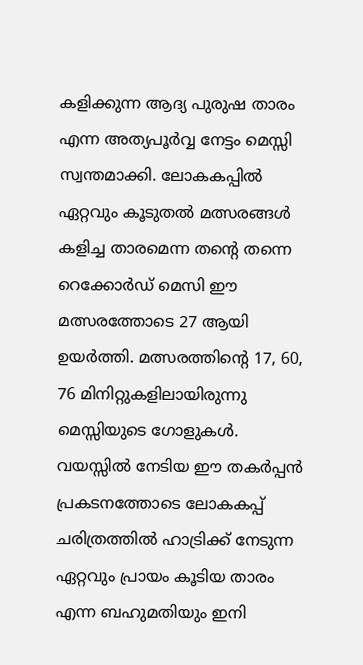കളിക്കുന്ന ആദ്യ പുരുഷ താരം എന്ന അത്യപൂര്‍വ്വ നേട്ടം മെസ്സി സ്വന്തമാക്കി. ലോകകപ്പില്‍ ഏറ്റവും കൂടുതല്‍ മത്സരങ്ങള്‍ കളിച്ച താരമെന്ന തന്റെ തന്നെ റെക്കോര്‍ഡ് മെസി ഈ മത്സരത്തോടെ 27 ആയി ഉയര്‍ത്തി. മത്സരത്തിന്റെ 17, 60, 76 മിനിറ്റുകളിലായിരുന്നു മെസ്സിയുടെ ഗോളുകള്‍. വയസ്സില്‍ നേടിയ ഈ തകര്‍പ്പന്‍ പ്രകടനത്തോടെ ലോകകപ്പ് ചരിത്രത്തില്‍ ഹാട്രിക്ക് നേടുന്ന ഏറ്റവും പ്രായം കൂടിയ താരം എന്ന ബഹുമതിയും ഇനി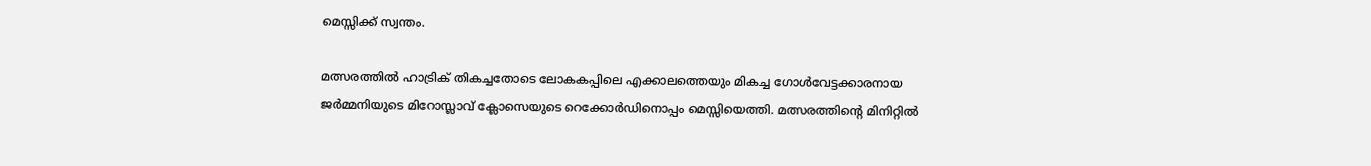മെസ്സിക്ക് സ്വന്തം.

മത്സരത്തില്‍ ഹാട്രിക് തികച്ചതോടെ ലോകകപ്പിലെ എക്കാലത്തെയും മികച്ച ഗോള്‍വേട്ടക്കാരനായ ജര്‍മ്മനിയുടെ മിറോസ്ലാവ് ക്ലോസെയുടെ റെക്കോര്‍ഡിനൊപ്പം മെസ്സിയെത്തി. മത്സരത്തിന്റെ മിനിറ്റില്‍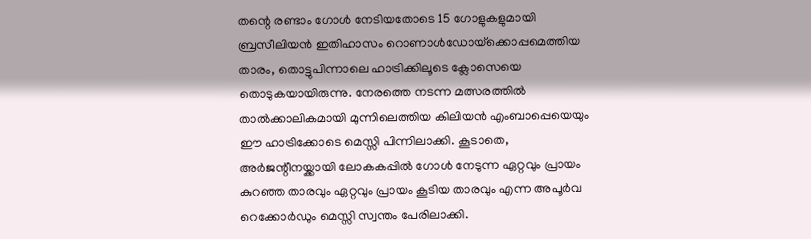തന്റെ രണ്ടാം ഗോള്‍ നേടിയതോടെ 15 ഗോളുകളുമായി ബ്രസീലിയന്‍ ഇതിഹാസം റൊണാള്‍ഡോയ്‌ക്കൊപ്പമെത്തിയ താരം, തൊട്ടുപിന്നാലെ ഹാട്രിക്കിലൂടെ ക്ലോസെയെ തൊടുകയായിരുന്നു. നേരത്തെ നടന്ന മത്സരത്തില്‍ താല്‍ക്കാലികമായി മുന്നിലെത്തിയ കിലിയന്‍ എംബാപ്പെയെയും ഈ ഹാട്രിക്കോടെ മെസ്സി പിന്നിലാക്കി. കൂടാതെ, അര്‍ജന്റീനയ്ക്കായി ലോകകപ്പില്‍ ഗോള്‍ നേടുന്ന ഏറ്റവും പ്രായം കുറഞ്ഞ താരവും ഏറ്റവും പ്രായം കൂടിയ താരവും എന്ന അപൂര്‍വ റെക്കോര്‍ഡും മെസ്സി സ്വന്തം പേരിലാക്കി.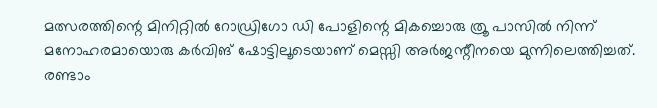മത്സരത്തിന്റെ മിനിറ്റില്‍ റോഡ്രിഗോ ഡി പോളിന്റെ മികച്ചൊരു ത്രൂ പാസില്‍ നിന്ന് മനോഹരമായൊരു കര്‍വിങ് ഷോട്ടിലൂടെയാണ് മെസ്സി അര്‍ജന്റീനയെ മുന്നിലെത്തിച്ചത്. രണ്ടാം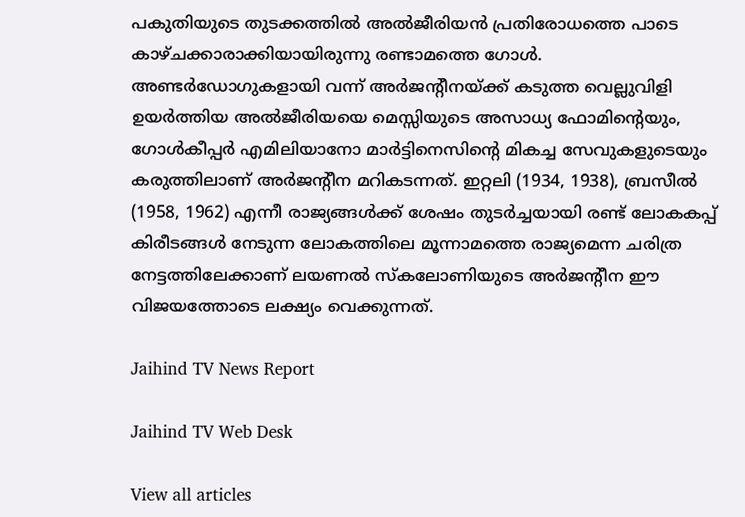പകുതിയുടെ തുടക്കത്തില്‍ അല്‍ജീരിയന്‍ പ്രതിരോധത്തെ പാടെ കാഴ്ചക്കാരാക്കിയായിരുന്നു രണ്ടാമത്തെ ഗോള്‍. അണ്ടര്‍ഡോഗുകളായി വന്ന് അര്‍ജന്റീനയ്ക്ക് കടുത്ത വെല്ലുവിളി ഉയര്‍ത്തിയ അല്‍ജീരിയയെ മെസ്സിയുടെ അസാധ്യ ഫോമിന്റെയും, ഗോള്‍കീപ്പര്‍ എമിലിയാനോ മാര്‍ട്ടിനെസിന്റെ മികച്ച സേവുകളുടെയും കരുത്തിലാണ് അര്‍ജന്റീന മറികടന്നത്. ഇറ്റലി (1934, 1938), ബ്രസീല്‍ (1958, 1962) എന്നീ രാജ്യങ്ങള്‍ക്ക് ശേഷം തുടര്‍ച്ചയായി രണ്ട് ലോകകപ്പ് കിരീടങ്ങള്‍ നേടുന്ന ലോകത്തിലെ മൂന്നാമത്തെ രാജ്യമെന്ന ചരിത്ര നേട്ടത്തിലേക്കാണ് ലയണല്‍ സ്‌കലോണിയുടെ അര്‍ജന്റീന ഈ വിജയത്തോടെ ലക്ഷ്യം വെക്കുന്നത്.

Jaihind TV News Report

Jaihind TV Web Desk

View all articles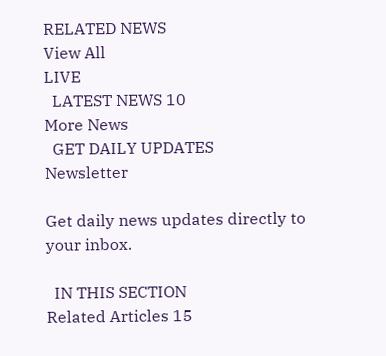RELATED NEWS
View All
LIVE
  LATEST NEWS 10
More News
  GET DAILY UPDATES
Newsletter

Get daily news updates directly to your inbox.

  IN THIS SECTION
Related Articles 15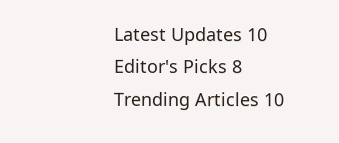Latest Updates 10
Editor's Picks 8
Trending Articles 10